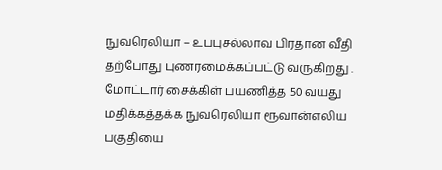நுவரெலியா – உபபுசல்லாவ பிரதான வீதி தற்போது புணரமைக்கப்பட்டு வருகிறது . மோட்டார் சைக்கிள் பயணித்த 50 வயது மதிக்கத்தக்க நுவரெலியா ரூவான்எலிய பகுதியை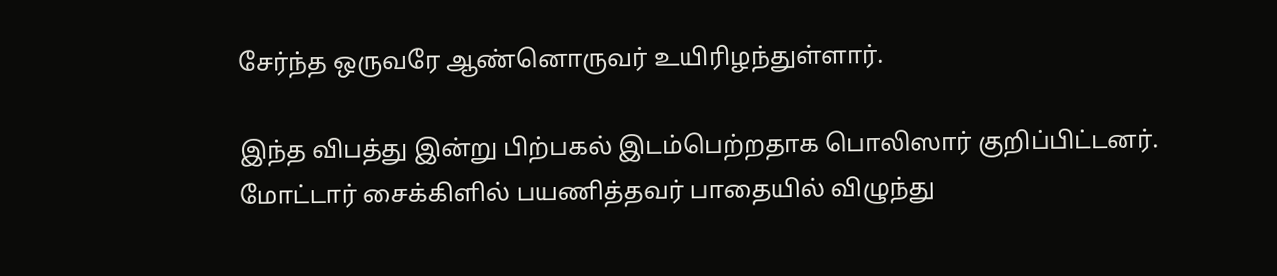சேர்ந்த ஒருவரே ஆண்னொருவர் உயிரிழந்துள்ளார்.

இந்த விபத்து இன்று பிற்பகல் இடம்பெற்றதாக பொலிஸார் குறிப்பிட்டனர்.
மோட்டார் சைக்கிளில் பயணித்தவர் பாதையில் விழுந்து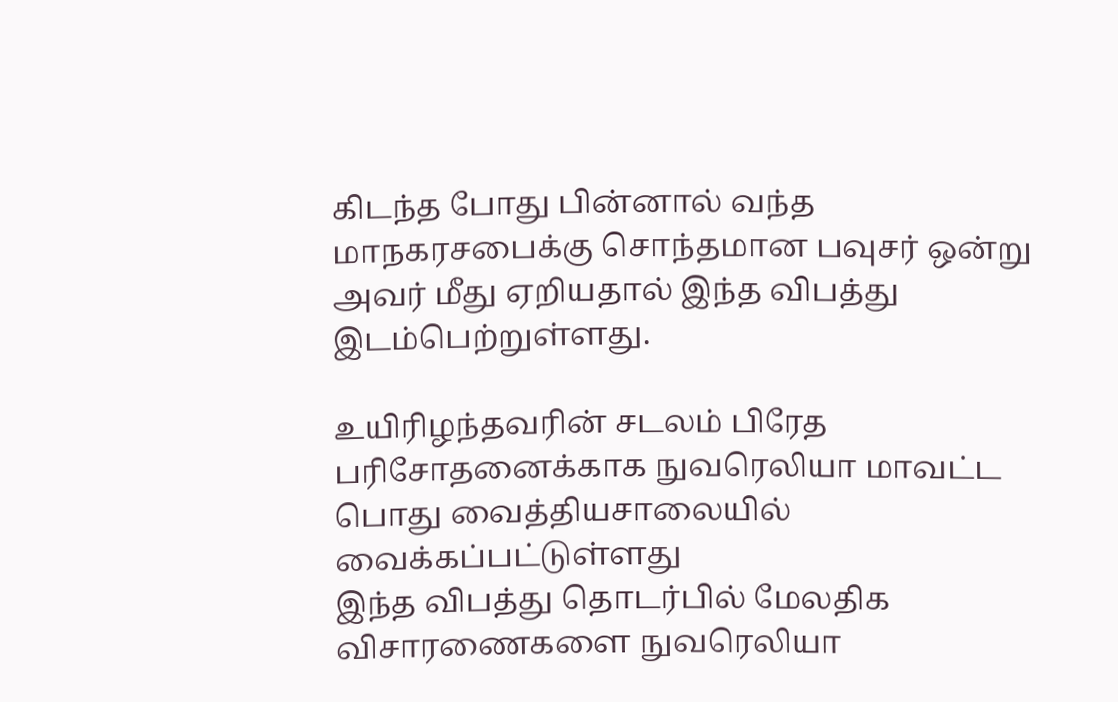கிடந்த போது பின்னால் வந்த மாநகரசபைக்கு சொந்தமான பவுசர் ஒன்று அவர் மீது ஏறியதால் இந்த விபத்து இடம்பெற்றுள்ளது.

உயிரிழந்தவரின் சடலம் பிரேத பரிசோதனைக்காக நுவரெலியா மாவட்ட பொது வைத்தியசாலையில் வைக்கப்பட்டுள்ளது
இந்த விபத்து தொடர்பில் மேலதிக விசாரணைகளை நுவரெலியா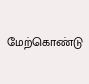மேற்கொண்டு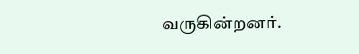வருகின்றனர்.